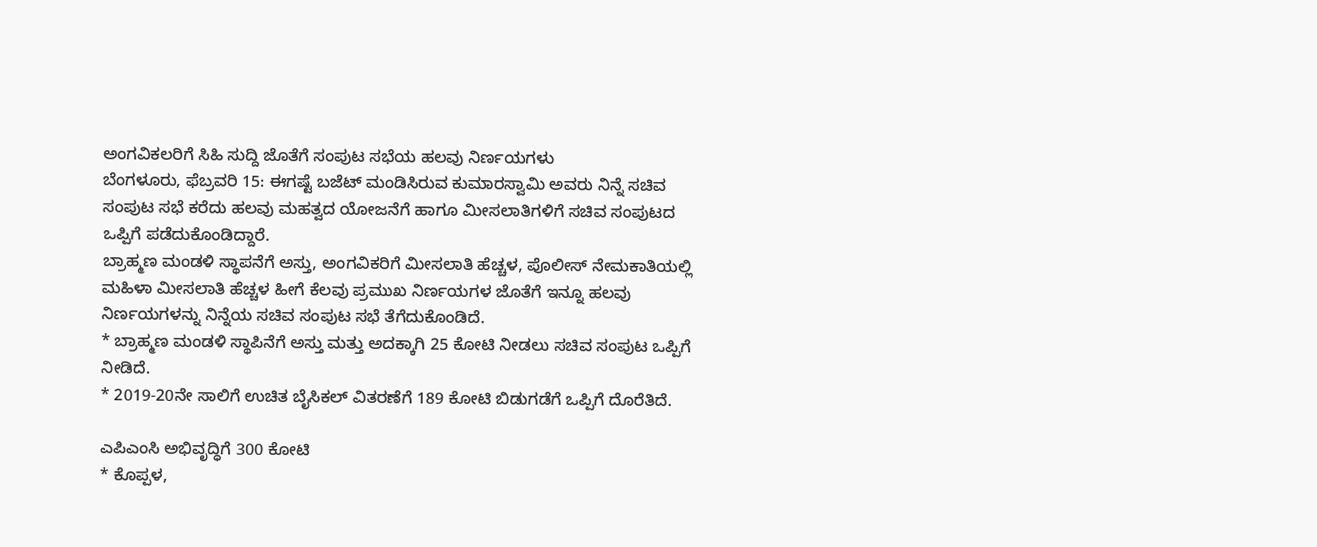ಅಂಗವಿಕಲರಿಗೆ ಸಿಹಿ ಸುದ್ದಿ ಜೊತೆಗೆ ಸಂಪುಟ ಸಭೆಯ ಹಲವು ನಿರ್ಣಯಗಳು
ಬೆಂಗಳೂರು, ಫೆಬ್ರವರಿ 15: ಈಗಷ್ಟೆ ಬಜೆಟ್ ಮಂಡಿಸಿರುವ ಕುಮಾರಸ್ವಾಮಿ ಅವರು ನಿನ್ನೆ ಸಚಿವ ಸಂಪುಟ ಸಭೆ ಕರೆದು ಹಲವು ಮಹತ್ವದ ಯೋಜನೆಗೆ ಹಾಗೂ ಮೀಸಲಾತಿಗಳಿಗೆ ಸಚಿವ ಸಂಪುಟದ ಒಪ್ಪಿಗೆ ಪಡೆದುಕೊಂಡಿದ್ದಾರೆ.
ಬ್ರಾಹ್ಮಣ ಮಂಡಳಿ ಸ್ಥಾಪನೆಗೆ ಅಸ್ತು, ಅಂಗವಿಕರಿಗೆ ಮೀಸಲಾತಿ ಹೆಚ್ಚಳ, ಪೊಲೀಸ್ ನೇಮಕಾತಿಯಲ್ಲಿ ಮಹಿಳಾ ಮೀಸಲಾತಿ ಹೆಚ್ಚಳ ಹೀಗೆ ಕೆಲವು ಪ್ರಮುಖ ನಿರ್ಣಯಗಳ ಜೊತೆಗೆ ಇನ್ನೂ ಹಲವು ನಿರ್ಣಯಗಳನ್ನು ನಿನ್ನೆಯ ಸಚಿವ ಸಂಪುಟ ಸಭೆ ತೆಗೆದುಕೊಂಡಿದೆ.
* ಬ್ರಾಹ್ಮಣ ಮಂಡಳಿ ಸ್ಥಾಪಿನೆಗೆ ಅಸ್ತು ಮತ್ತು ಅದಕ್ಕಾಗಿ 25 ಕೋಟಿ ನೀಡಲು ಸಚಿವ ಸಂಪುಟ ಒಪ್ಪಿಗೆ ನೀಡಿದೆ.
* 2019-20ನೇ ಸಾಲಿಗೆ ಉಚಿತ ಬೈಸಿಕಲ್ ವಿತರಣೆಗೆ 189 ಕೋಟಿ ಬಿಡುಗಡೆಗೆ ಒಪ್ಪಿಗೆ ದೊರೆತಿದೆ.

ಎಪಿಎಂಸಿ ಅಭಿವೃದ್ಧಿಗೆ 300 ಕೋಟಿ
* ಕೊಪ್ಪಳ,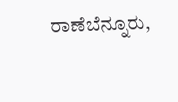ರಾಣೆಬೆನ್ನೂರು,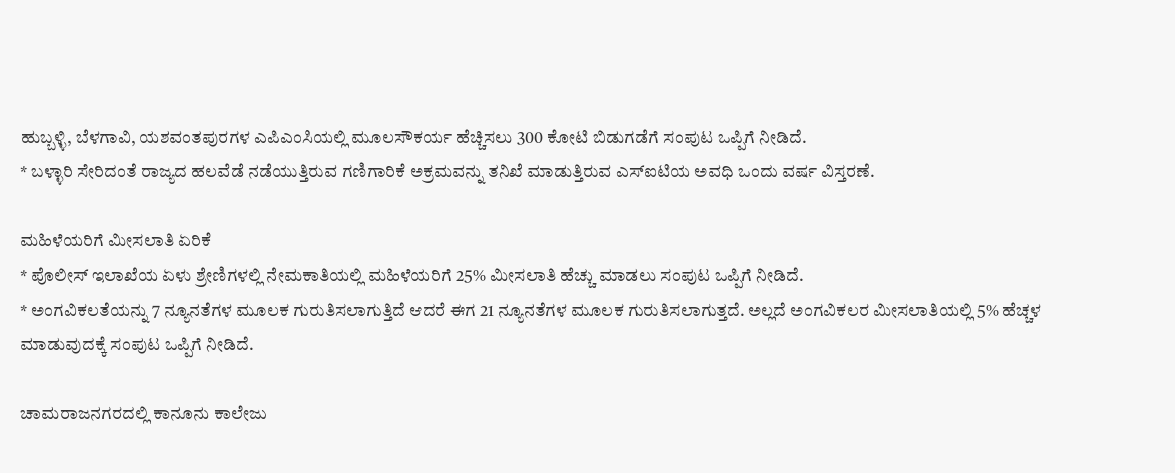ಹುಬ್ಬಳ್ಳಿ, ಬೆಳಗಾವಿ, ಯಶವಂತಪುರಗಳ ಎಪಿಎಂಸಿಯಲ್ಲಿ ಮೂಲಸೌಕರ್ಯ ಹೆಚ್ಚಿಸಲು 300 ಕೋಟಿ ಬಿಡುಗಡೆಗೆ ಸಂಪುಟ ಒಪ್ಪಿಗೆ ನೀಡಿದೆ.
* ಬಳ್ಳಾರಿ ಸೇರಿದಂತೆ ರಾಜ್ಯದ ಹಲವೆಡೆ ನಡೆಯುತ್ತಿರುವ ಗಣಿಗಾರಿಕೆ ಅಕ್ರಮವನ್ನು ತನಿಖೆ ಮಾಡುತ್ತಿರುವ ಎಸ್ಐಟಿಯ ಅವಧಿ ಒಂದು ವರ್ಷ ವಿಸ್ತರಣೆ.

ಮಹಿಳೆಯರಿಗೆ ಮೀಸಲಾತಿ ಏರಿಕೆ
* ಪೊಲೀಸ್ ಇಲಾಖೆಯ ಏಳು ಶ್ರೇಣಿಗಳಲ್ಲಿ ನೇಮಕಾತಿಯಲ್ಲಿ ಮಹಿಳೆಯರಿಗೆ 25% ಮೀಸಲಾತಿ ಹೆಚ್ಚು ಮಾಡಲು ಸಂಪುಟ ಒಪ್ಪಿಗೆ ನೀಡಿದೆ.
* ಅಂಗವಿಕಲತೆಯನ್ನು 7 ನ್ಯೂನತೆಗಳ ಮೂಲಕ ಗುರುತಿಸಲಾಗುತ್ತಿದೆ ಆದರೆ ಈಗ 21 ನ್ಯೂನತೆಗಳ ಮೂಲಕ ಗುರುತಿಸಲಾಗುತ್ತದೆ. ಅಲ್ಲದೆ ಅಂಗವಿಕಲರ ಮೀಸಲಾತಿಯಲ್ಲಿ 5% ಹೆಚ್ಚಳ ಮಾಡುವುದಕ್ಕೆ ಸಂಪುಟ ಒಪ್ಪಿಗೆ ನೀಡಿದೆ.

ಚಾಮರಾಜನಗರದಲ್ಲಿ ಕಾನೂನು ಕಾಲೇಜು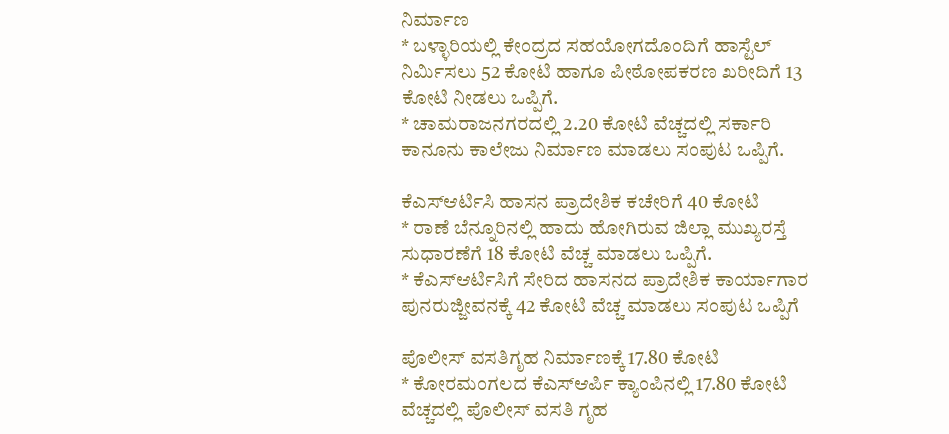ನಿರ್ಮಾಣ
* ಬಳ್ಳಾರಿಯಲ್ಲಿ ಕೇಂದ್ರದ ಸಹಯೋಗದೊಂದಿಗೆ ಹಾಸ್ಟೆಲ್ ನಿರ್ಮಿಸಲು 52 ಕೋಟಿ ಹಾಗೂ ಪೀಠೋಪಕರಣ ಖರೀದಿಗೆ 13 ಕೋಟಿ ನೀಡಲು ಒಪ್ಪಿಗೆ.
* ಚಾಮರಾಜನಗರದಲ್ಲಿ 2.20 ಕೋಟಿ ವೆಚ್ಚದಲ್ಲಿ ಸರ್ಕಾರಿ ಕಾನೂನು ಕಾಲೇಜು ನಿರ್ಮಾಣ ಮಾಡಲು ಸಂಪುಟ ಒಪ್ಪಿಗೆ.

ಕೆಎಸ್ಆರ್ಟಿಸಿ ಹಾಸನ ಪ್ರಾದೇಶಿಕ ಕಚೇರಿಗೆ 40 ಕೋಟಿ
* ರಾಣೆ ಬೆನ್ನೂರಿನಲ್ಲಿ ಹಾದು ಹೋಗಿರುವ ಜಿಲ್ಲಾ ಮುಖ್ಯರಸ್ತೆ ಸುಧಾರಣೆಗೆ 18 ಕೋಟಿ ವೆಚ್ಚ ಮಾಡಲು ಒಪ್ಪಿಗೆ.
* ಕೆಎಸ್ಆರ್ಟಿಸಿಗೆ ಸೇರಿದ ಹಾಸನದ ಪ್ರಾದೇಶಿಕ ಕಾರ್ಯಾಗಾರ ಪುನರುಜ್ಜೀವನಕ್ಕೆ 42 ಕೋಟಿ ವೆಚ್ಚ ಮಾಡಲು ಸಂಪುಟ ಒಪ್ಪಿಗೆ

ಪೊಲೀಸ್ ವಸತಿಗೃಹ ನಿರ್ಮಾಣಕ್ಕೆ 17.80 ಕೋಟಿ
* ಕೋರಮಂಗಲದ ಕೆಎಸ್ಆರ್ಪಿ ಕ್ಯಾಂಪಿನಲ್ಲಿ 17.80 ಕೋಟಿ ವೆಚ್ಚದಲ್ಲಿ ಪೊಲೀಸ್ ವಸತಿ ಗೃಹ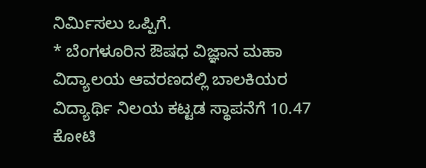ನಿರ್ಮಿಸಲು ಒಪ್ಪಿಗೆ.
* ಬೆಂಗಳೂರಿನ ಔಷಧ ವಿಜ್ಞಾನ ಮಹಾ ವಿದ್ಯಾಲಯ ಆವರಣದಲ್ಲಿ ಬಾಲಕಿಯರ ವಿದ್ಯಾರ್ಥಿ ನಿಲಯ ಕಟ್ಟಡ ಸ್ಥಾಪನೆಗೆ 10.47 ಕೋಟಿ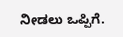ನೀಡಲು ಒಪ್ಪಿಗೆ.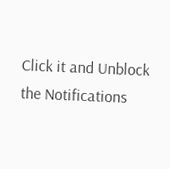Click it and Unblock the Notifications